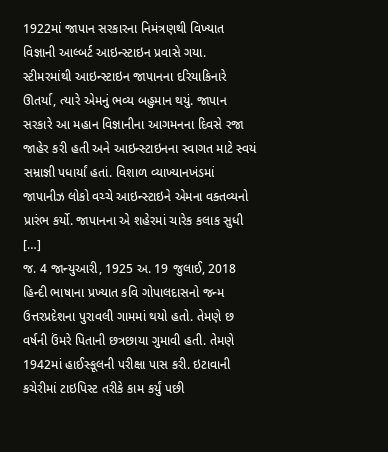1922માં જાપાન સરકારના નિમંત્રણથી વિખ્યાત વિજ્ઞાની આલ્બર્ટ આઇન્સ્ટાઇન પ્રવાસે ગયા. સ્ટીમરમાંથી આઇન્સ્ટાઇન જાપાનના દરિયાકિનારે ઊતર્યા, ત્યારે એમનું ભવ્ય બહુમાન થયું. જાપાન સરકારે આ મહાન વિજ્ઞાનીના આગમનના દિવસે રજા જાહેર કરી હતી અને આઇન્સ્ટાઇનના સ્વાગત માટે સ્વયં સમ્રાજ્ઞી પધાર્યાં હતાં. વિશાળ વ્યાખ્યાનખંડમાં જાપાનીઝ લોકો વચ્ચે આઇન્સ્ટાઇને એમના વક્તવ્યનો પ્રારંભ કર્યો. જાપાનના એ શહેરમાં ચારેક કલાક સુધી […]
જ. 4 જાન્યુઆરી, 1925 અ. 19 જુલાઈ, 2018 હિન્દી ભાષાના પ્રખ્યાત કવિ ગોપાલદાસનો જન્મ ઉત્તરપ્રદેશના પુરાવલી ગામમાં થયો હતો. તેમણે છ વર્ષની ઉંમરે પિતાની છત્રછાયા ગુમાવી હતી. તેમણે 1942માં હાઈસ્કૂલની પરીક્ષા પાસ કરી. ઇટાવાની કચેરીમાં ટાઇપિસ્ટ તરીકે કામ કર્યું પછી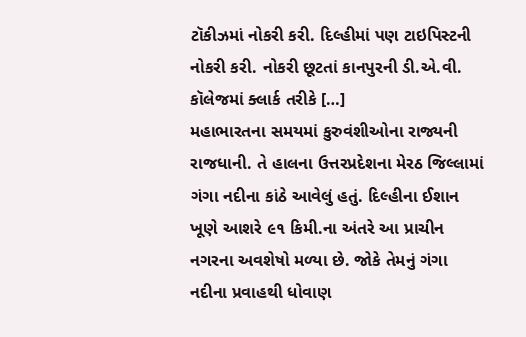ટૉકીઝમાં નોકરી કરી. દિલ્હીમાં પણ ટાઇપિસ્ટની નોકરી કરી. નોકરી છૂટતાં કાનપુરની ડી.એ.વી. કૉલેજમાં ક્લાર્ક તરીકે […]
મહાભારતના સમયમાં કુરુવંશીઓના રાજ્યની રાજધાની. તે હાલના ઉત્તરપ્રદેશના મેરઠ જિલ્લામાં ગંગા નદીના કાંઠે આવેલું હતું. દિલ્હીના ઈશાન ખૂણે આશરે ૯૧ કિમી.ના અંતરે આ પ્રાચીન નગરના અવશેષો મળ્યા છે. જોકે તેમનું ગંગા નદીના પ્રવાહથી ધોવાણ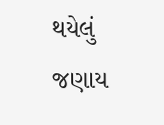થયેલું જણાય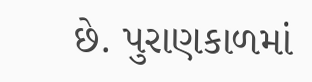છે. પુરાણકાળમાં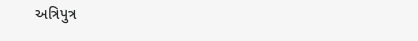અત્રિપુત્ર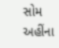સોમ અહીંના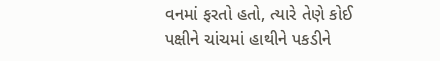વનમાં ફરતો હતો, ત્યારે તેણે કોઈ પક્ષીને ચાંચમાં હાથીને પકડીને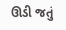ઊડી જતું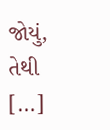જોયું, તેથી […]